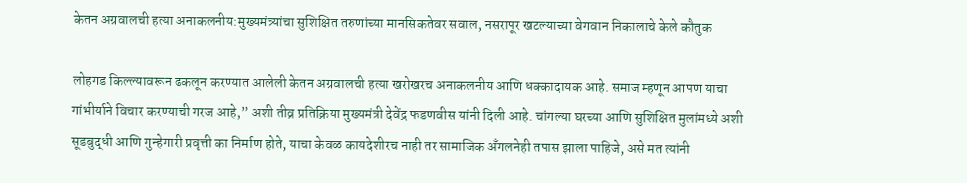केतन अग्रवालची हत्या अनाकलनीय:मुख्यमंत्र्यांचा सुशिक्षित तरुणांच्या मानसिकतेवर सवाल, नसरापूर खटल्याच्या वेगवान निकालाचे केले कौतुक

लोहगड किल्ल्यावरून ढकलून करण्यात आलेली केतन अग्रवालची हत्या खरोखरच अनाकलनीय आणि धक्कादायक आहे. समाज म्हणून आपण याचा गांभीर्याने विचार करण्याची गरज आहे,” अशी तीव्र प्रतिक्रिया मुख्यमंत्री देवेंद्र फडणवीस यांनी दिली आहे. चांगल्या घरच्या आणि सुशिक्षित मुलांमध्ये अशी सूडबुद्धी आणि गुन्हेगारी प्रवृत्ती का निर्माण होते, याचा केवळ कायदेशीरच नाही तर सामाजिक अँगलनेही तपास झाला पाहिजे, असे मत त्यांनी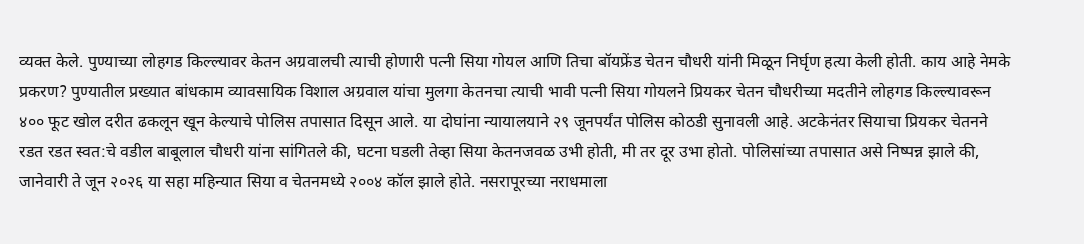व्यक्त केले. पुण्याच्या लोहगड किल्ल्यावर केतन अग्रवालची त्याची होणारी पत्नी सिया गोयल आणि तिचा बॉयफ्रेंड चेतन चौधरी यांनी मिळून निर्घृण हत्या केली होती. काय आहे नेमके प्रकरण? पुण्यातील प्रख्यात बांधकाम व्यावसायिक विशाल अग्रवाल यांचा मुलगा केतनचा त्याची भावी पत्नी सिया गोयलने प्रियकर चेतन चौधरीच्या मदतीने लोहगड किल्ल्यावरून ४०० फूट खोल दरीत ढकलून खून केल्याचे पोलिस तपासात दिसून आले. या दोघांना न्यायालयाने २९ जूनपर्यंत पोलिस कोठडी सुनावली आहे. अटकेनंतर सियाचा प्रियकर चेतनने रडत रडत स्वत:चे वडील बाबूलाल चौधरी यांना सांगितले की, घटना घडली तेव्हा सिया केतनजवळ उभी होती, मी तर दूर उभा होतो. पोलिसांच्या तपासात असे निष्पन्न झाले की, जानेवारी ते जून २०२६ या सहा महिन्यात सिया व चेतनमध्ये २००४ कॉल झाले होते. नसरापूरच्या नराधमाला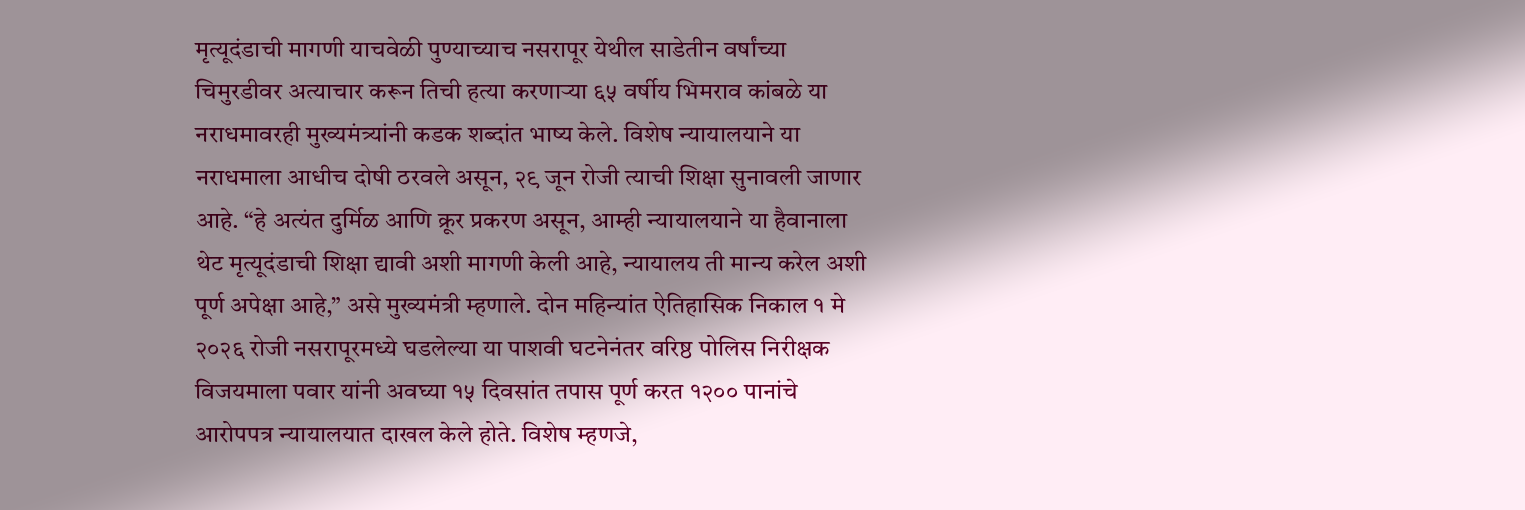मृत्यूदंडाची मागणी याचवेळी पुण्याच्याच नसरापूर येथील साडेतीन वर्षांच्या चिमुरडीवर अत्याचार करून तिची हत्या करणाऱ्या ६५ वर्षीय भिमराव कांबळे या नराधमावरही मुख्यमंत्र्यांनी कडक शब्दांत भाष्य केले. विशेष न्यायालयाने या नराधमाला आधीच दोषी ठरवले असून, २९ जून रोजी त्याची शिक्षा सुनावली जाणार आहे. “हे अत्यंत दुर्मिळ आणि क्रूर प्रकरण असून, आम्ही न्यायालयाने या हैवानाला थेट मृत्यूदंडाची शिक्षा द्यावी अशी मागणी केली आहे, न्यायालय ती मान्य करेल अशी पूर्ण अपेक्षा आहे,” असे मुख्यमंत्री म्हणाले. दोन महिन्यांत ऐतिहासिक निकाल १ मे २०२६ रोजी नसरापूरमध्ये घडलेल्या या पाशवी घटनेनंतर वरिष्ठ पोलिस निरीक्षक विजयमाला पवार यांनी अवघ्या १५ दिवसांत तपास पूर्ण करत १२०० पानांचे आरोपपत्र न्यायालयात दाखल केले होते. विशेष म्हणजे,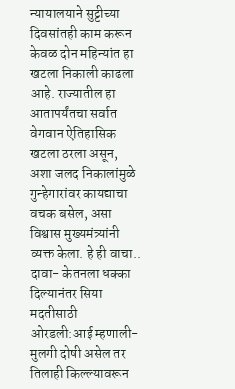न्यायालयाने सुट्टीच्या दिवसांतही काम करून केवळ दोन महिन्यांत हा खटला निकाली काढला आहे. राज्यातील हा आतापर्यंतचा सर्वात वेगवान ऐतिहासिक खटला ठरला असून, अशा जलद निकालांमुळे गुन्हेगारांवर कायद्याचा वचक बसेल, असा विश्वास मुख्यमंत्र्यांनी व्यक्त केला. हे ही वाचा..
दावा- केतनला धक्का दिल्यानंतर सिया मदतीसाठी ओरडली:आई म्हणाली- मुलगी दोषी असेल तर तिलाही किल्ल्यावरून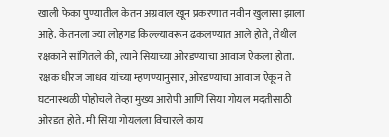खाली फेका पुण्यातील केतन अग्रवाल खून प्रकरणात नवीन खुलासा झाला आहे. केतनला ज्या लोहगड किल्ल्यावरून ढकलण्यात आले होते, तेथील रक्षकाने सांगितले की, त्याने सियाच्या ओरडण्याचा आवाज ऐकला होता. रक्षक धीरज जाधव यांच्या म्हणण्यानुसार, ओरडण्याचा आवाज ऐकून ते घटनास्थळी पोहोचले तेव्हा मुख्य आरोपी आणि सिया गोयल मदतीसाठी ओरडत होते. मी सिया गोयलला विचारले काय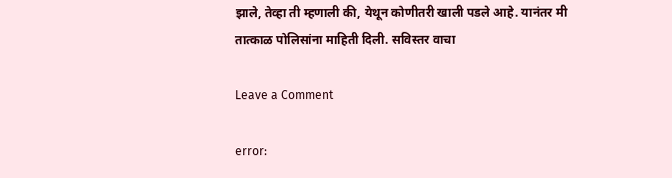झाले, तेव्हा ती म्हणाली की, येथून कोणीतरी खाली पडले आहे. यानंतर मी तात्काळ पोलिसांना माहिती दिली. सविस्तर वाचा

Leave a Comment

error: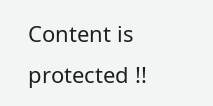Content is protected !!